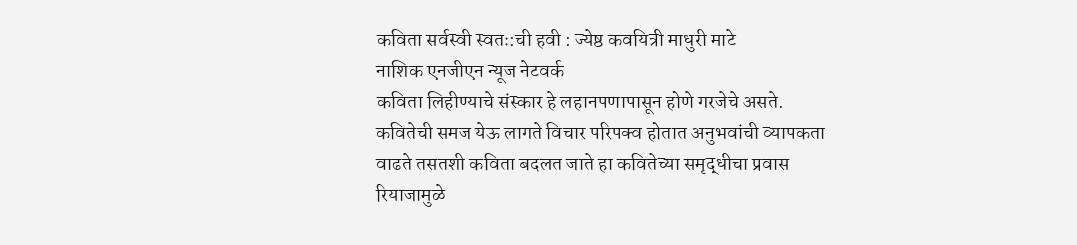कविता सर्वस्वी स्वतः:ची हवी : ज्येष्ठ कवयित्री माधुरी माटे
नाशिक एनजीएन न्यूज नेटवर्क
कविता लिहीण्याचे संस्कार हे लहानपणापासून होणे गरजेचे असते. कवितेची समज येऊ लागते विचार परिपक्व होतात अनुभवांची व्यापकता वाढते तसतशी कविता बदलत जाते हा कवितेच्या समृद्धीचा प्रवास रियाजामुळे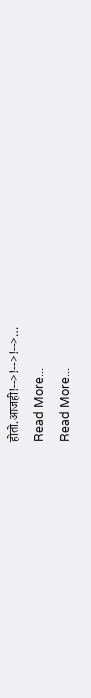होतो.आजही!-->!-->!-->…
Read More...
Read More...